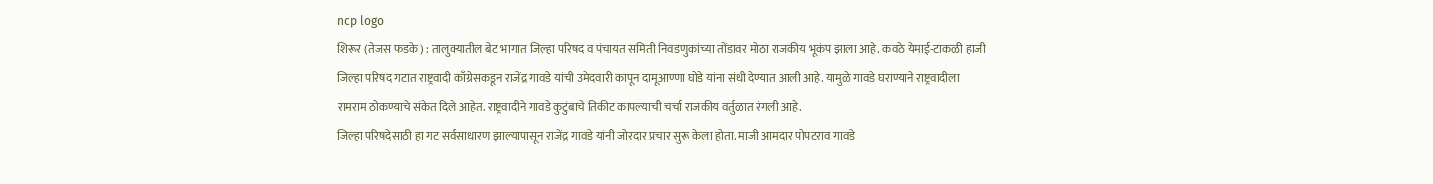ncp logo
शिरूर (तेजस फडके) : तालुक्यातील बेट भागात जिल्हा परिषद व पंचायत समिती निवडणुकांच्या तोंडावर मोठा राजकीय भूकंप झाला आहे. कवठे येमाई-टाकळी हाजी जिल्हा परिषद गटात राष्ट्रवादी काँग्रेसकडून राजेंद्र गावडे यांची उमेदवारी कापून दामूआण्णा घोडे यांना संधी देण्यात आली आहे. यामुळे गावडे घराण्याने राष्ट्रवादीला रामराम ठोकण्याचे संकेत दिले आहेत. राष्ट्रवादीने गावडे कुटुंबाचे तिकीट कापल्याची चर्चा राजकीय वर्तुळात रंगली आहे.
जिल्हा परिषदेसाठी हा गट सर्वसाधारण झाल्यापासून राजेंद्र गावडे यांनी जोरदार प्रचार सुरू केला होता. माजी आमदार पोपटराव गावडे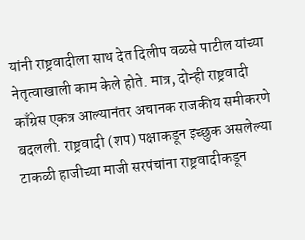यांनी राष्ट्रवादीला साथ देत दिलीप वळसे पाटील यांच्या नेतृत्वाखाली काम केले होते. मात्र, दोन्ही राष्ट्रवादी काँग्रेस एकत्र आल्यानंतर अचानक राजकीय समीकरणे बदलली. राष्ट्रवादी (शप) पक्षाकडून इच्छुक असलेल्या टाकळी हाजीच्या माजी सरपंचांना राष्ट्रवादीकडून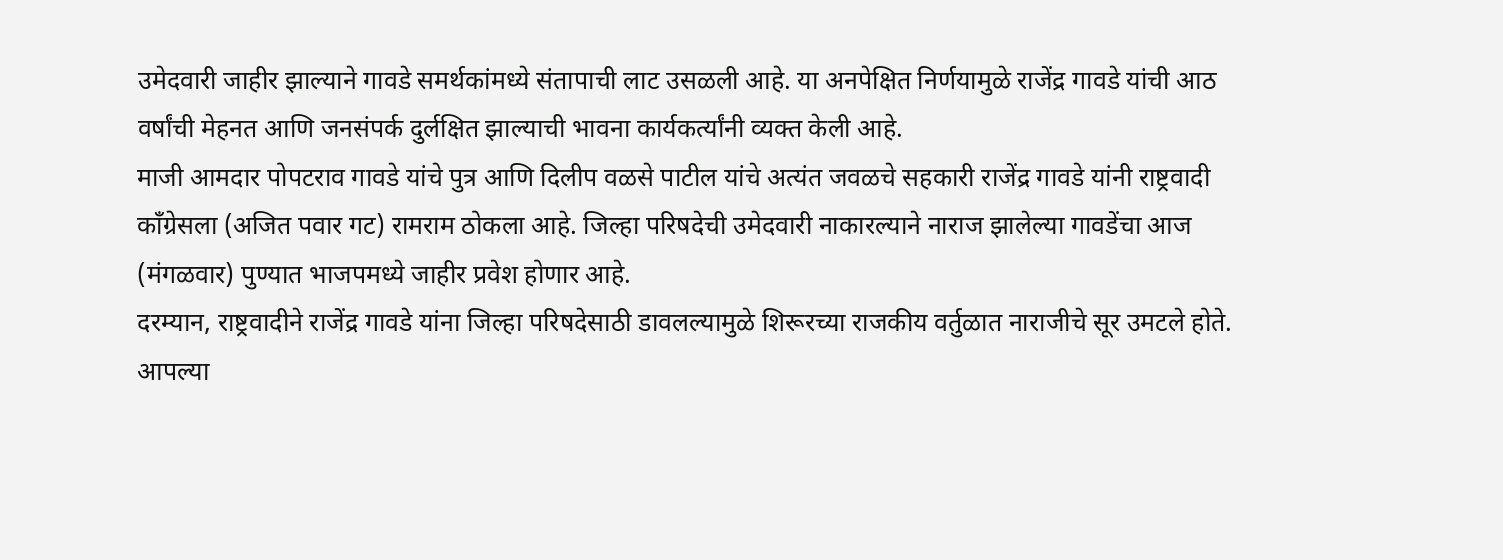उमेदवारी जाहीर झाल्याने गावडे समर्थकांमध्ये संतापाची लाट उसळली आहे. या अनपेक्षित निर्णयामुळे राजेंद्र गावडे यांची आठ वर्षांची मेहनत आणि जनसंपर्क दुर्लक्षित झाल्याची भावना कार्यकर्त्यांनी व्यक्त केली आहे.
माजी आमदार पोपटराव गावडे यांचे पुत्र आणि दिलीप वळसे पाटील यांचे अत्यंत जवळचे सहकारी राजेंद्र गावडे यांनी राष्ट्रवादी काँग्रेसला (अजित पवार गट) रामराम ठोकला आहे. जिल्हा परिषदेची उमेदवारी नाकारल्याने नाराज झालेल्या गावडेंचा आज (मंगळवार) पुण्यात भाजपमध्ये जाहीर प्रवेश होणार आहे.
दरम्यान, राष्ट्रवादीने राजेंद्र गावडे यांना जिल्हा परिषदेसाठी डावलल्यामुळे शिरूरच्या राजकीय वर्तुळात नाराजीचे सूर उमटले होते. आपल्या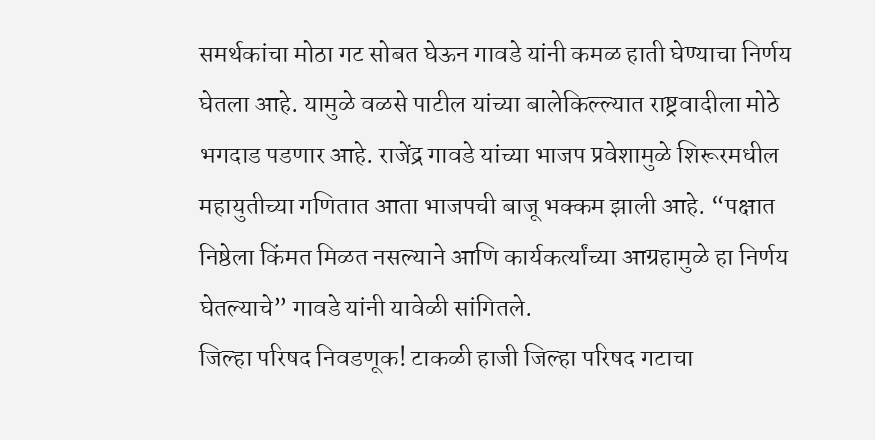समर्थकांचा मोठा गट सोबत घेऊन गावडे यांनी कमळ हाती घेण्याचा निर्णय घेतला आहे. यामुळे वळसे पाटील यांच्या बालेकिल्ल्यात राष्ट्रवादीला मोठे भगदाड पडणार आहे. राजेंद्र गावडे यांच्या भाजप प्रवेशामुळे शिरूरमधील महायुतीच्या गणितात आता भाजपची बाजू भक्कम झाली आहे. “पक्षात निष्ठेला किंमत मिळत नसल्याने आणि कार्यकर्त्यांच्या आग्रहामुळे हा निर्णय घेतल्याचे” गावडे यांनी यावेळी सांगितले.
जिल्हा परिषद निवडणूक! टाकळी हाजी जिल्हा परिषद गटाचा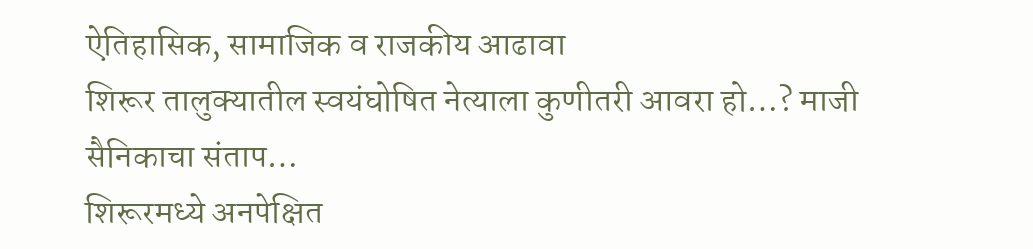ऐतिहासिक, सामाजिक व राजकीय आढावा
शिरूर तालुक्यातील स्वयंघोषित नेत्याला कुणीतरी आवरा हो…? माजी सैनिकाचा संताप…
शिरूरमध्ये अनपेक्षित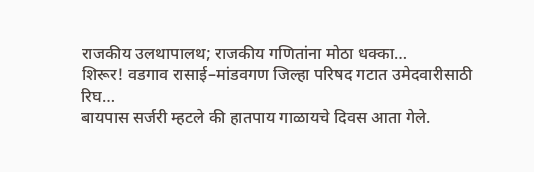राजकीय उलथापालथ; राजकीय गणितांना मोठा धक्का…
शिरूर! वडगाव रासाई–मांडवगण जिल्हा परिषद गटात उमेदवारीसाठी रिघ…
बायपास सर्जरी म्हटले की हातपाय गाळायचे दिवस आता गेले.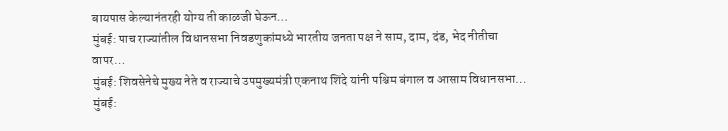बायपास केल्यानंतरही योग्य ती काळजी घेऊन…
मुंबई: पाच राज्यांतील विधानसभा निवडणुकांमध्ये भारतीय जनता पक्ष ने साम, दाम, दंड, भेद नीतीचा वापर…
मुंबई: शिवसेनेचे मुख्य नेते व राज्याचे उपमुख्यमंत्री एकनाथ शिंदे यांनी पश्चिम बंगाल व आसाम विधानसभा…
मुंबई: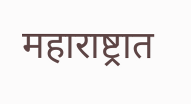महाराष्ट्रात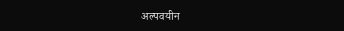अल्पवयीन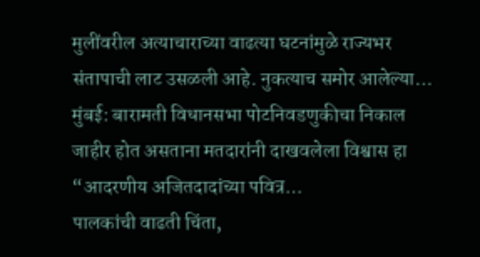मुलींवरील अत्याचाराच्या वाढत्या घटनांमुळे राज्यभर संतापाची लाट उसळली आहे. नुकत्याच समोर आलेल्या…
मुंबई: बारामती विधानसभा पोटनिवडणुकीचा निकाल जाहीर होत असताना मतदारांनी दाखवलेला विश्वास हा “आदरणीय अजितदादांच्या पवित्र…
पालकांची वाढती चिंता,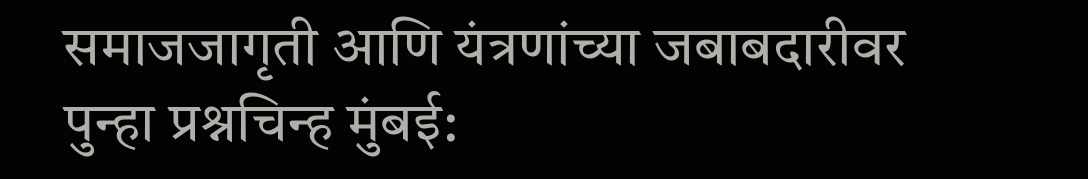समाजजागृती आणि यंत्रणांच्या जबाबदारीवर पुन्हा प्रश्नचिन्ह मुंबई: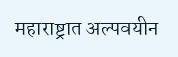महाराष्ट्रात अल्पवयीन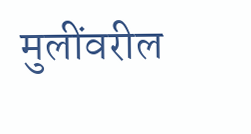मुलींवरील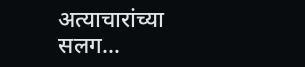अत्याचारांच्या सलग…